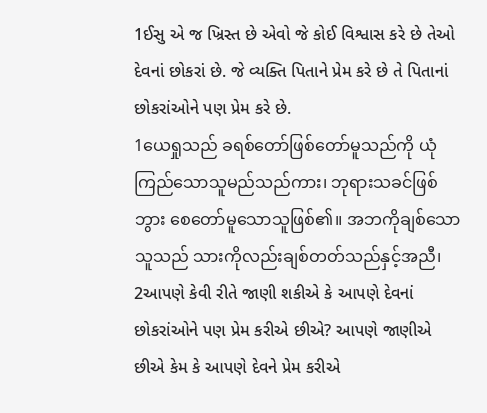1ઈસુ એ જ ખ્રિસ્ત છે એવો જે કોઈ વિશ્વાસ કરે છે તેઓ દેવનાં છોકરાં છે. જે વ્યક્તિ પિતાને પ્રેમ કરે છે તે પિતાનાં છોકરાંઓને પણ પ્રેમ કરે છે.
1ယေရှုသည် ခရစ်တော်ဖြစ်တော်မူသည်ကို ယုံကြည်သောသူမည်သည်ကား၊ ဘုရားသခင်ဖြစ်ဘွား စေတော်မူသောသူဖြစ်၏။ အဘကိုချစ်သောသူသည် သားကိုလည်းချစ်တတ်သည်နှင့်အညီ၊
2આપણે કેવી રીતે જાણી શકીએ કે આપણે દેવનાં છોકરાંઓને પણ પ્રેમ કરીએ છીએ? આપણે જાણીએ છીએ કેમ કે આપણે દેવને પ્રેમ કરીએ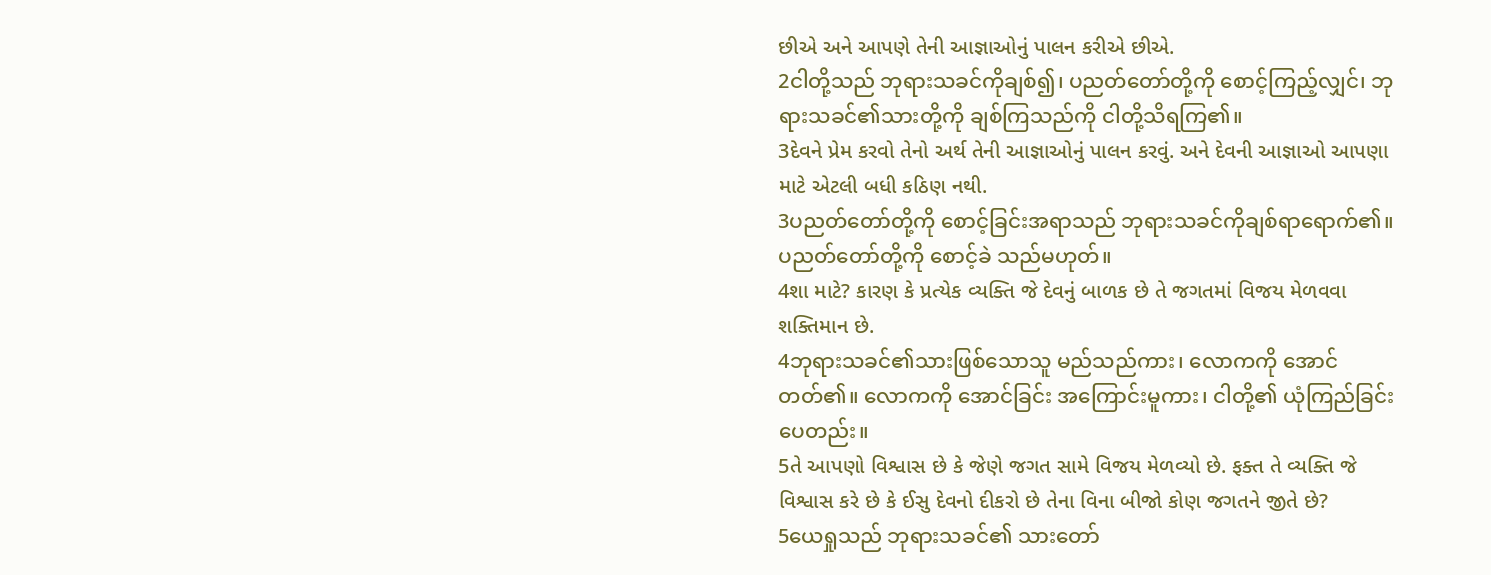છીએ અને આપણે તેની આજ્ઞાઓનું પાલન કરીએ છીએ.
2ငါတို့သည် ဘုရားသခင်ကိုချစ်၍၊ ပညတ်တော်တို့ကို စောင့်ကြည့်လျှင်၊ ဘုရားသခင်၏သားတို့ကို ချစ်ကြသည်ကို ငါတို့သိရကြ၏။
3દેવને પ્રેમ કરવો તેનો અર્થ તેની આજ્ઞાઓનું પાલન કરવું. અને દેવની આજ્ઞાઓ આપણા માટે એટલી બધી કઠિણ નથી.
3ပညတ်တော်တို့ကို စောင့်ခြင်းအရာသည် ဘုရားသခင်ကိုချစ်ရာရောက်၏။ ပညတ်တော်တို့ကို စောင့်ခဲ သည်မဟုတ်။
4શા માટે? કારણ કે પ્રત્યેક વ્યક્તિ જે દેવનું બાળક છે તે જગતમાં વિજય મેળવવા શક્તિમાન છે.
4ဘုရားသခင်၏သားဖြစ်သောသူ မည်သည်ကား၊ လောကကို အောင်တတ်၏။ လောကကို အောင်ခြင်း အကြောင်းမူကား၊ ငါတို့၏ ယုံကြည်ခြင်းပေတည်း။
5તે આપણો વિશ્વાસ છે કે જેણે જગત સામે વિજય મેળવ્યો છે. ફક્ત તે વ્યક્તિ જે વિશ્વાસ કરે છે કે ઈસુ દેવનો દીકરો છે તેના વિના બીજો કોણ જગતને જીતે છે?
5ယေရှုသည် ဘုရားသခင်၏ သားတော်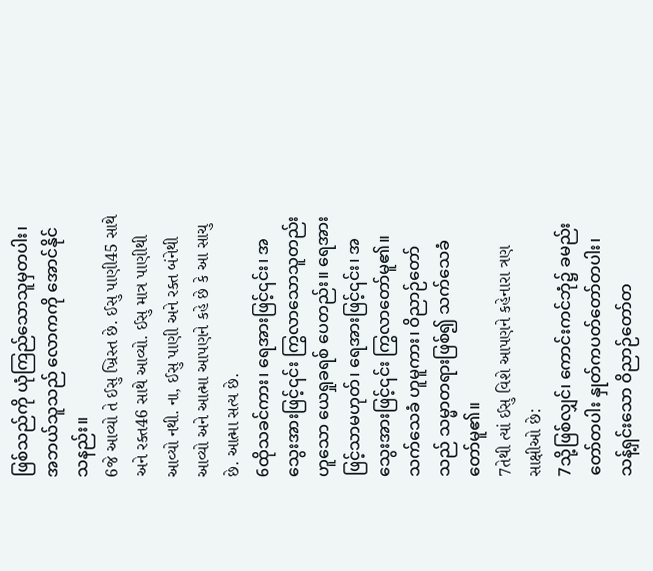ဖြစ်သည်ကို ယုံကြည်သောသူမှတပါး၊ အဘယ်သူသည် လောကကို အောင်နိုင်သနည်း။
6જે આવ્યો તે ઈસુ ખ્રિસ્ત છે. ઈસુ પાણી45 સાથે અને રક્ત46 સાથે આવ્યો. ઈસુ માત્ર પાણીથી આવ્યો નથી. ના, ઈસુ પાણી અને રક્ત બંનેથી આવ્યો અને આત્મા આપણને કહે છે કે આ સાચુ છે. આત્મા સત્ય છે.
6ထိုသခင်ကား၊ ရေအားဖြင့်၎င်း၊ အသွေးအားဖြင့်၎င်း ကြွလာသောသူတည်းဟူသော ယေရှုခရစ် ပေတည်း။ ရေအားဖြင့်သာမဟုတ်၊ ရေအားဖြင့်၎င်း၊ အသွေးအားဖြင့်၎င်း ကြွလာတော်မူ၏။ သက်သေခံ ဟူမူကား၊ ဝိညာဉ်တော်သည် သမ္မာတရားဖြစ်၍ သက်သေခံတော်မူ၏။
7તેથી ત્યાં ઈસુ વિશે આપણને કહેનારા ત્રણ સાક્ષીઓ છે:
7သို့ဖြစ်လျှင်၊ ကောင်းကင်ဘုံ၌ ခမည်းတော်တပါး နှုတ်ကပတ်တော်တပါး၊ သန့်ရှင်းသော ဝိညာဉ်တော်တ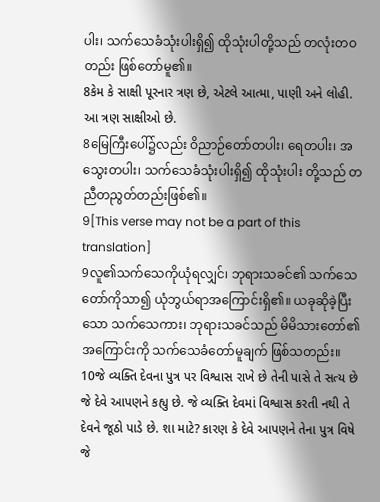ပါး၊ သက်သေခံသုံးပါးရှိ၍ ထိုသုံးပါတို့သည် တလုံးတဝတည်း ဖြစ်တော်မူ၏။
8કેમ કે સાક્ષી પૂરનાર ત્રણ છે, એટલે આત્મા, પાણી અને લોહી. આ ત્રણ સાક્ષીઓ છે.
8မြေကြီးပေါ်၌လည်း ဝိညာဉ်တော်တပါး၊ ရေတပါး၊ အသွေးတပါး၊ သက်သေခံသုံးပါးရှိ၍ ထိုသုံးပါး တို့သည် တညီတညွတ်တည်းဖြစ်၏။
9[This verse may not be a part of this translation]
9လူ၏သက်သေကိုယုံရလျှင်၊ ဘုရားသခင်၏ သက်သေတော်ကိုသာ၍ ယုံဘွယ်ရာအကြောင်းရှိ၏။ ယခုဆိုခဲ့ပြီးသော သက်သေကား၊ ဘုရားသခင်သည် မိမိသားတော်၏အကြောင်းကို သက်သေခံတော်မူချက် ဖြစ်သတည်း။
10જે વ્યક્તિ દેવના પુત્ર પર વિશ્વાસ રાખે છે તેની પાસે તે સત્ય છે જે દેવે આપણને કહ્યુ છે. જે વ્યક્તિ દેવમાં વિશ્વાસ કરતી નથી તે દેવને જૂઠો પાડે છે. શા માટે? કારણ કે દેવે આપણને તેના પુત્ર વિષે જે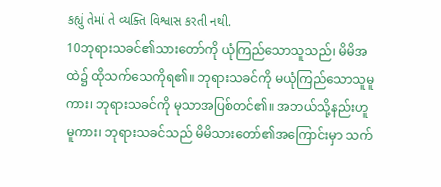કહ્યું તેમાં તે વ્યક્તિ વિશ્વાસ કરતી નથી.
10ဘုရားသခင်၏သားတော်ကို ယုံကြည်သောသူသည်၊ မိမိအထဲ၌ ထိုသက်သေကိုရ၏။ ဘုရားသခင်ကို မယုံကြည်သောသူမူကား၊ ဘုရားသခင်ကို မုသာအပြစ်တင်၏။ အဘယ်သို့နည်းဟူမူကား၊ ဘုရားသခင်သည် မိမိသားတော်၏အကြောင်းမှာ သက်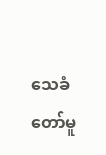သေခံတော်မူ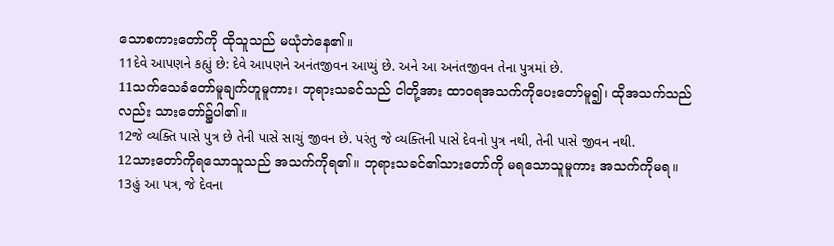သောစကားတော်ကို ထိုသူသည် မယုံဘဲနေ၏။
11દેવે આપણને કહ્યું છે: દેવે આપણને અનંતજીવન આપ્યું છે. અને આ અનંતજીવન તેના પુત્રમાં છે.
11သက်သေခံတော်မူချက်ဟူမူကား၊ ဘုရားသခင်သည် ငါတို့အား ထာဝရအသက်ကိုပေးတော်မူ၍၊ ထိုအသက်သည်လည်း သားတော်၌ပါ၏။
12જે વ્યક્તિ પાસે પુત્ર છે તેની પાસે સાચું જીવન છે. પરંતુ જે વ્યક્તિની પાસે દેવનો પુત્ર નથી, તેની પાસે જીવન નથી.
12သားတော်ကိုရသောသူသည် အသက်ကိုရ၏။ ဘုရားသခင်၏သားတော်ကို မရသောသူမူကား အသက်ကိုမရ။
13હું આ પત્ર, જે દેવના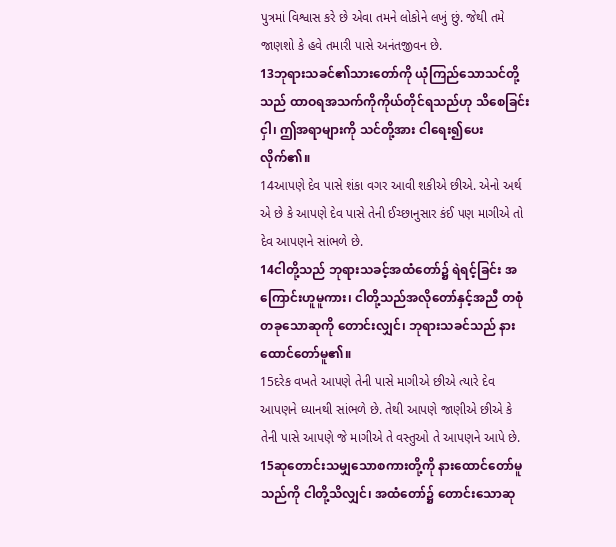પુત્રમાં વિશ્વાસ કરે છે એવા તમને લોકોને લખું છું. જેથી તમે જાણશો કે હવે તમારી પાસે અનંતજીવન છે.
13ဘုရားသခင်၏သားတော်ကို ယုံကြည်သောသင်တို့သည် ထာဝရအသက်ကိုကိုယ်တိုင်ရသည်ဟု သိစေခြင်းငှါ၊ ဤအရာများကို သင်တို့အား ငါရေး၍ပေးလိုက်၏။
14આપણે દેવ પાસે શંકા વગર આવી શકીએ છીએ. એનો અર્થ એ છે કે આપણે દેવ પાસે તેની ઈચ્છાનુસાર કંઈ પણ માગીએ તો દેવ આપણને સાંભળે છે.
14ငါတို့သည် ဘုရားသခင့်အထံတော်၌ ရဲရင့်ခြင်း အကြောင်းဟူမူကား၊ ငါတို့သည်အလိုတော်နှင့်အညီ တစုံတခုသောဆုကို တောင်းလျှင်၊ ဘုရားသခင်သည် နားထောင်တော်မူ၏။
15દરેક વખતે આપણે તેની પાસે માગીએ છીએ ત્યારે દેવ આપણને ધ્યાનથી સાંભળે છે. તેથી આપણે જાણીએ છીએ કે તેની પાસે આપણે જે માગીએ તે વસ્તુઓ તે આપણને આપે છે.
15ဆုတောင်းသမျှသောစကားတို့ကို နားထောင်တော်မူသည်ကို ငါတို့သိလျှင်၊ အထံတော်၌ တောင်းသောဆု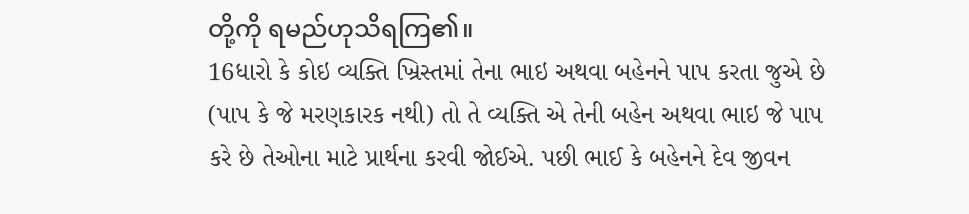တို့ကို ရမည်ဟုသိရကြ၏။
16ધારો કે કોઇ વ્યક્તિ ખ્રિસ્તમાં તેના ભાઇ અથવા બહેનને પાપ કરતા જુએ છે (પાપ કે જે મરણકારક નથી) તો તે વ્યક્તિ એ તેની બહેન અથવા ભાઇ જે પાપ કરે છે તેઓના માટે પ્રાર્થના કરવી જોઈએ. પછી ભાઈ કે બહેનને દેવ જીવન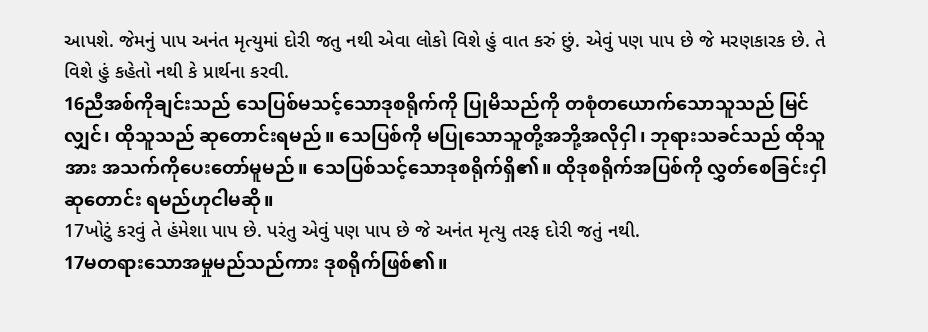આપશે. જેમનું પાપ અનંત મૃત્યુમાં દોરી જતુ નથી એવા લોકો વિશે હું વાત કરું છું. એવું પણ પાપ છે જે મરણકારક છે. તે વિશે હું કહેતો નથી કે પ્રાર્થના કરવી.
16ညီအစ်ကိုချင်းသည် သေပြစ်မသင့်သောဒုစရိုက်ကို ပြုမိသည်ကို တစုံတယောက်သောသူသည် မြင်လျှင်၊ ထိုသူသည် ဆုတောင်းရမည်။ သေပြစ်ကို မပြုသောသူတို့အဘို့အလိုငှါ၊ ဘုရားသခင်သည် ထိုသူအား အသက်ကိုပေးတော်မူမည်။ သေပြစ်သင့်သောဒုစရိုက်ရှိ၏။ ထိုဒုစရိုက်အပြစ်ကို လွှတ်စေခြင်းငှါ ဆုတောင်း ရမည်ဟုငါမဆို။
17ખોટું કરવું તે હંમેશા પાપ છે. પરંતુ એવું પણ પાપ છે જે અનંત મૃત્યુ તરફ દોરી જતું નથી.
17မတရားသောအမှုမည်သည်ကား ဒုစရိုက်ဖြစ်၏။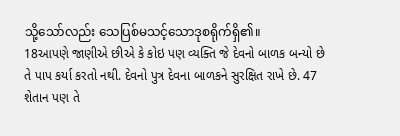သို့သော်လည်း သေပြစ်မသင့်သောဒုစရိုက်ရှိ၏။
18આપણે જાણીએ છીએ કે કોઇ પણ વ્યક્તિ જે દેવનો બાળક બન્યો છે તે પાપ કર્યા કરતો નથી. દેવનો પુત્ર દેવના બાળકને સુરક્ષિત રાખે છે. 47 શેતાન પણ તે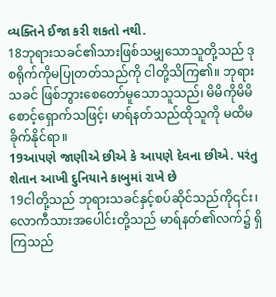વ્યક્તિને ઈજા કરી શકતો નથી.
18ဘုရားသခင်၏သားဖြစ်သမျှသောသူတို့သည် ဒုစရိုက်ကိုမပြုတတ်သည်ကို ငါတို့သိကြ၏။ ဘုရားသခင် ဖြစ်ဘွားစေတော်မူသောသူသည်၊ မိမိကိုမိမိ စောင့်ရှောက်သဖြင့်၊ မာရ်နတ်သည်ထိုသူကို မထိမခိုက်နိုင်ရာ။
19આપણે જાણીએ છીએ કે આપણે દેવના છીએ. પરંતુ શેતાન આખી દુનિયાને કાબુમાં રાખે છે
19ငါတို့သည် ဘုရားသခင်နှင့်စပ်ဆိုင်သည်ကို၎င်း၊ လောကီသားအပေါင်းတို့သည် မာရ်နတ်၏လက်၌ ရှိကြသည်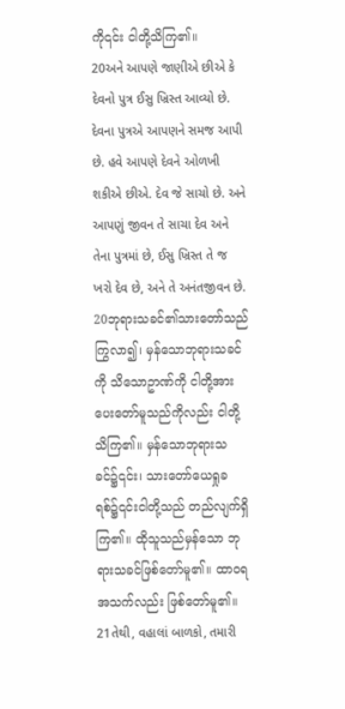ကို၎င်း ငါတို့သိကြ၏။
20અને આપણે જાણીએ છીએ કે દેવનો પુત્ર ઈસુ ખ્રિસ્ત આવ્યો છે. દેવના પુત્રએ આપણને સમજ આપી છે. હવે આપણે દેવને ઓળખી શકીએ છીએ. દેવ જે સાચો છે. અને આપણું જીવન તે સાચા દેવ અને તેના પુત્રમાં છે, ઈસુ ખ્રિસ્ત તે જ ખરો દેવ છે, અને તે અનંતજીવન છે.
20ဘုရားသခင်၏သားတော်သည်ကြွလာ၍၊ မှန်သောဘုရားသခင်ကို သိသောဥာဏ်ကို ငါတို့အား ပေးတော်မူသည်ကိုလည်း ငါတို့သိကြ၏။ မှန်သောဘုရားသခင်၌၎င်း၊ သားတော်ယေရှုခရစ်၌၎င်းငါတို့သည် တည်လျက်ရှိကြ၏။ ထိုသူသည်မှန်သော ဘုရားသခင်ဖြစ်တော်မူ၏။ ထာဝရအသက်လည်း ဖြစ်တော်မူ၏။
21તેથી, વહાલાં બાળકો, તમારી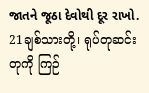જાતને જૂઠા દેવોથી દૂર રાખો.
21ချစ်သားတို့၊ ရုပ်တုဆင်းတုကို ကြဉ်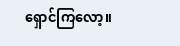ရှောင်ကြလော့။